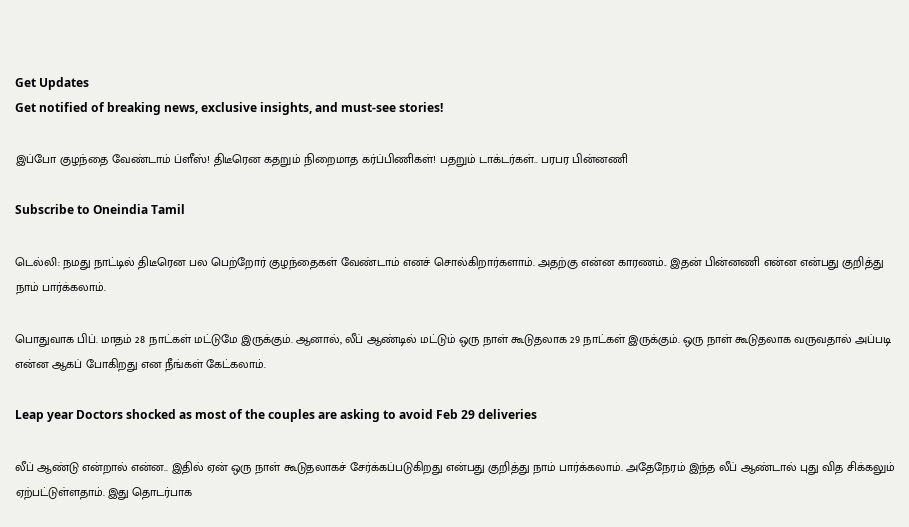Get Updates
Get notified of breaking news, exclusive insights, and must-see stories!

இப்போ குழந்தை வேண்டாம் ப்ளீஸ்! திடீரென கதறும் நிறைமாத கர்ப்பிணிகள்! பதறும் டாக்டர்கள்.. பரபர பின்னணி

Subscribe to Oneindia Tamil

டெல்லி: நமது நாட்டில் திடீரென பல பெற்றோர் குழந்தைகள் வேண்டாம் எனச் சொல்கிறார்களாம். அதற்கு என்ன காரணம்.. இதன் பின்னணி என்ன என்பது குறித்து நாம் பார்க்கலாம்.

பொதுவாக பிப். மாதம் 28 நாட்கள் மட்டுமே இருக்கும். ஆனால், லீப் ஆண்டில் மட்டும் ஒரு நாள் கூடுதலாக 29 நாட்கள் இருக்கும். ஒரு நாள் கூடுதலாக வருவதால் அப்படி என்ன ஆகப் போகிறது என நீங்கள் கேட்கலாம்.

Leap year Doctors shocked as most of the couples are asking to avoid Feb 29 deliveries

லீப் ஆண்டு என்றால் என்ன.. இதில் ஏன் ஒரு நாள் கூடுதலாகச் சேர்க்கப்படுகிறது என்பது குறித்து நாம் பார்க்கலாம். அதேநேரம் இந்த லீப் ஆண்டால் புது வித சிக்கலும் ஏற்பட்டுள்ளதாம். இது தொடர்பாக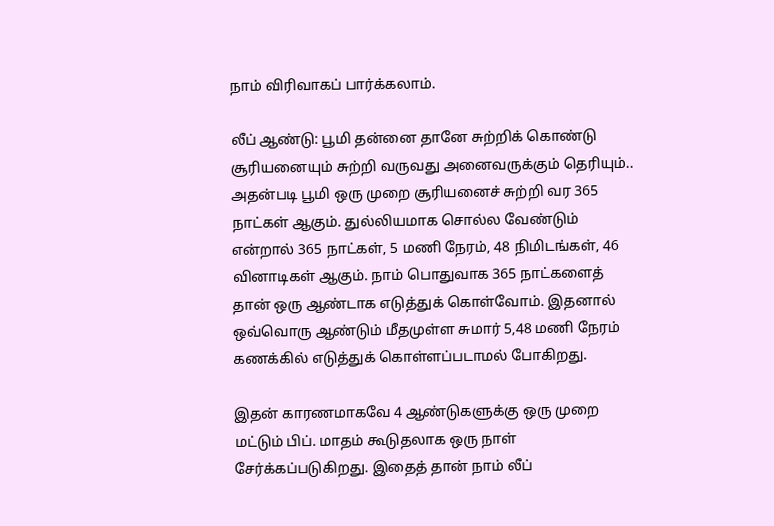நாம் விரிவாகப் பார்க்கலாம்.

லீப் ஆண்டு: பூமி தன்னை தானே சுற்றிக் கொண்டு சூரியனையும் சுற்றி வருவது அனைவருக்கும் தெரியும்.. அதன்படி பூமி ஒரு முறை சூரியனைச் சுற்றி வர 365 நாட்கள் ஆகும். துல்லியமாக சொல்ல வேண்டும் என்றால் 365 நாட்கள், 5 மணி நேரம், 48 நிமிடங்கள், 46 வினாடிகள் ஆகும். நாம் பொதுவாக 365 நாட்களைத் தான் ஒரு ஆண்டாக எடுத்துக் கொள்வோம். இதனால் ஒவ்வொரு ஆண்டும் மீதமுள்ள சுமார் 5,48 மணி நேரம் கணக்கில் எடுத்துக் கொள்ளப்படாமல் போகிறது.

இதன் காரணமாகவே 4 ஆண்டுகளுக்கு ஒரு முறை மட்டும் பிப். மாதம் கூடுதலாக ஒரு நாள் சேர்க்கப்படுகிறது. இதைத் தான் நாம் லீப்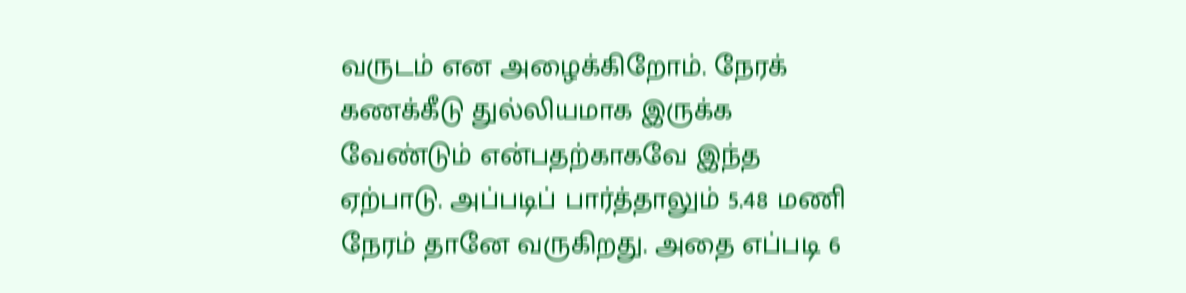வருடம் என அழைக்கிறோம். நேரக் கணக்கீடு துல்லியமாக இருக்க வேண்டும் என்பதற்காகவே இந்த ஏற்பாடு. அப்படிப் பார்த்தாலும் 5.48 மணி நேரம் தானே வருகிறது. அதை எப்படி 6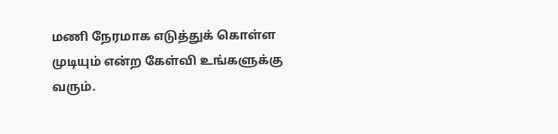மணி நேரமாக எடுத்துக் கொள்ள முடியும் என்ற கேள்வி உங்களுக்கு வரும்.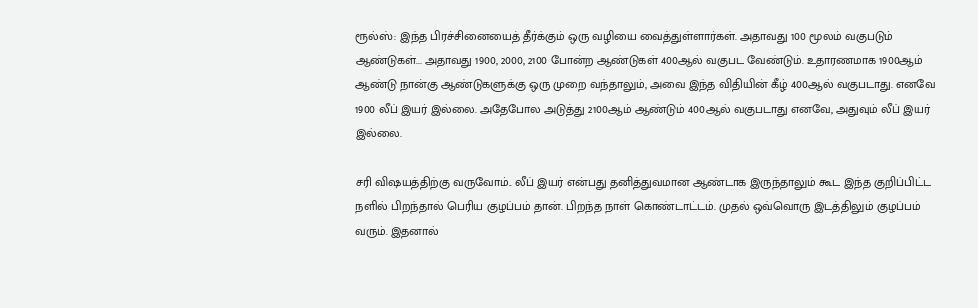ரூல்ஸ்: இந்த பிரச்சினையைத் தீர்க்கும் ஒரு வழியை வைத்துள்ளார்கள். அதாவது 100 மூலம் வகுபடும் ஆண்டுகள்... அதாவது 1900, 2000, 2100 போன்ற ஆண்டுகள் 400ஆல் வகுபட வேண்டும். உதாரணமாக 1900ஆம் ஆண்டு நான்கு ஆண்டுகளுக்கு ஒரு முறை வந்தாலும், அவை இந்த விதியின் கீழ் 400ஆல் வகுபடாது. எனவே 1900 லீப் இயர் இல்லை. அதேபோல அடுத்து 2100ஆம் ஆண்டும் 400ஆல் வகுபடாது எனவே, அதுவும் லீப் இயர் இல்லை.

சரி விஷயத்திற்கு வருவோம்.. லீப் இயர் என்பது தனித்துவமான ஆண்டாக இருந்தாலும் கூட இந்த குறிப்பிட்ட நளில் பிறந்தால் பெரிய குழப்பம் தான். பிறந்த நாள் கொண்டாட்டம். முதல் ஒவ்வொரு இடத்திலும் குழப்பம் வரும். இதனால்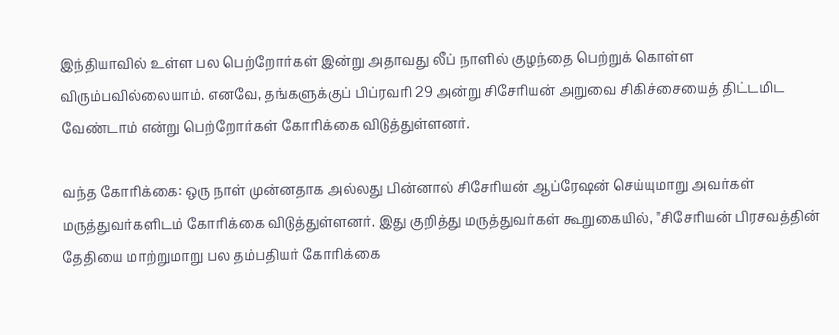இந்தியாவில் உள்ள பல பெற்றோர்கள் இன்று அதாவது லீப் நாளில் குழந்தை பெற்றுக் கொள்ள விரும்பவில்லையாம். எனவே, தங்களுக்குப் பிப்ரவரி 29 அன்று சிசேரியன் அறுவை சிகிச்சையைத் திட்டமிட வேண்டாம் என்று பெற்றோர்கள் கோரிக்கை விடுத்துள்ளனர்.

வந்த கோரிக்கை: ஒரு நாள் முன்னதாக அல்லது பின்னால் சிசேரியன் ஆப்ரேஷன் செய்யுமாறு அவர்கள் மருத்துவர்களிடம் கோரிக்கை விடுத்துள்ளனர். இது குறித்து மருத்துவர்கள் கூறுகையில், "சிசேரியன் பிரசவத்தின் தேதியை மாற்றுமாறு பல தம்பதியர் கோரிக்கை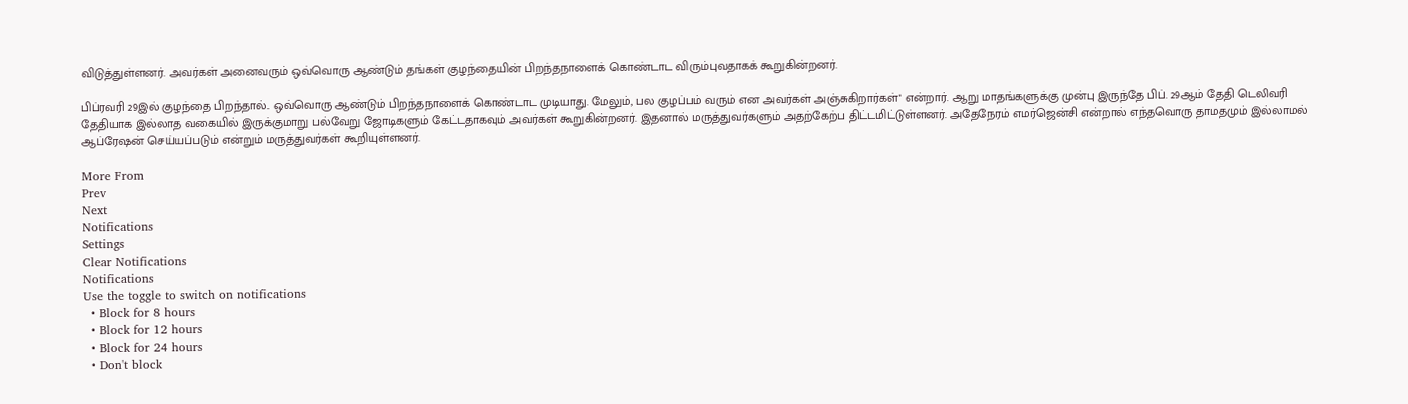விடுத்துள்ளனர். அவர்கள் அனைவரும் ஒவ்வொரு ஆண்டும் தங்கள் குழந்தையின் பிறந்தநாளைக் கொண்டாட விரும்புவதாகக் கூறுகின்றனர்.

பிப்ரவரி 29இல் குழந்தை பிறந்தால்.. ஒவ்வொரு ஆண்டும் பிறந்தநாளைக் கொண்டாட முடியாது. மேலும், பல குழப்பம் வரும் என அவர்கள் அஞ்சுகிறார்கள்" என்றார். ஆறு மாதங்களுக்கு முன்பு இருந்தே பிப். 29ஆம் தேதி டெலிவரி தேதியாக இல்லாத வகையில் இருக்குமாறு பல்வேறு ஜோடிகளும் கேட்டதாகவும் அவர்கள் கூறுகின்றனர். இதனால் மருத்துவர்களும் அதற்கேற்ப திட்டமிட்டுள்ளனர். அதேநேரம் எமர்ஜென்சி என்றால் எந்தவொரு தாமதமும் இல்லாமல் ஆப்ரேஷன் செய்யப்படும் என்றும் மருத்துவர்கள் கூறியுள்ளனர்.

More From
Prev
Next
Notifications
Settings
Clear Notifications
Notifications
Use the toggle to switch on notifications
  • Block for 8 hours
  • Block for 12 hours
  • Block for 24 hours
  • Don't block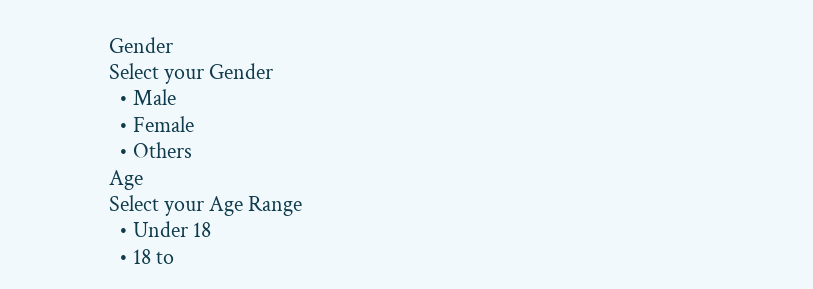Gender
Select your Gender
  • Male
  • Female
  • Others
Age
Select your Age Range
  • Under 18
  • 18 to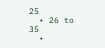25
  • 26 to 35
  •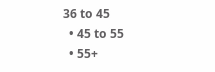36 to 45
  • 45 to 55
  • 55+